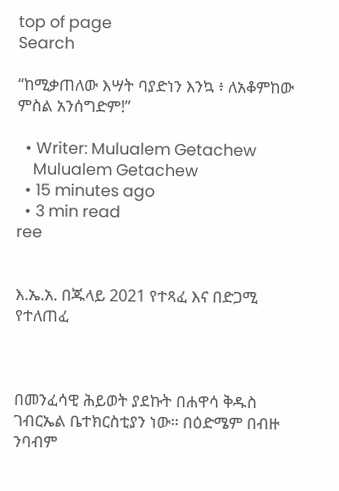top of page
Search

“ከሚቃጠለው እሣት ባያድነን እንኳ ፥ ለአቆምከው ምስል አንሰግድም!”

  • Writer: Mulualem Getachew
    Mulualem Getachew
  • 15 minutes ago
  • 3 min read
ree


እ.ኤ.አ. በጁላይ 2021 የተጻፈ እና በድጋሚ የተለጠፈ



በመንፈሳዊ ሕይወት ያደኩት በሐዋሳ ቅዱስ ገብርኤል ቤተክርስቲያን ነው። በዕድሜም በብዙ ንባብም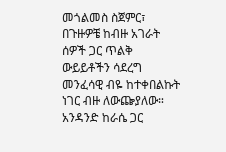መጎልመስ ስጀምር፣ በጉዙዎቼ ከብዙ አገራት ሰዎች ጋር ጥልቅ ውይይቶችን ሳደረግ መንፈሳዊ ብዬ ከተቀበልኩት ነገር ብዙ ለውጬያለው። አንዳንድ ከራሴ ጋር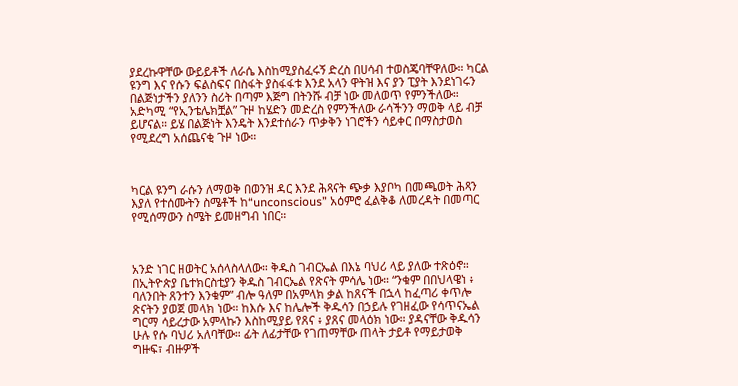ያደረኩዋቸው ውይይቶች ለራሴ እስከሚያስፈሩኝ ድረስ በሀሳብ ተወስጄባቸዋለው። ካርል ዩንግ እና የሱን ፍልስፍና በስፋት ያስፋፋቱ እንደ አላን ዋትዝ እና ያን ፒያት እንደነገሩን በልጅነታችን ያለንን ስሪት በጣም እጅግ በትንሹ ብቻ ነው መለወጥ የምንችለው። አድካሚ “የኢንቴሌክቿል” ጉዞ ከሄድን መድረስ የምንችለው ራሳችንን ማወቅ ላይ ብቻ ይሆናል። ይሄ በልጅነት እንዴት እንደተሰራን ጥቃቅን ነገሮችን ሳይቀር በማስታወስ የሚደረግ አሰጨናቂ ጉዞ ነው።



ካርል ዩንግ ራሱን ለማወቅ በወንዝ ዳር እንደ ሕጻናት ጭቃ እያቦካ በመጫወት ሕጻን እያለ የተሰሙትን ስሜቶች ከ“unconscious” አዕምሮ ፈልቅቆ ለመረዳት በመጣር የሚሰማውን ስሜት ይመዘግብ ነበር።



አንድ ነገር ዘወትር አሰላስላለው። ቅዱስ ገብርኤል በእኔ ባህሪ ላይ ያለው ተጽዕኖ። በኢትዮጵያ ቤተክርስቲያን ቅዱስ ገብርኤል የጽናት ምሳሌ ነው። “ንቁም በበህላዌነ ፥ ባለንበት ጸንተን እንቁም” ብሎ ዓለም በአምላክ ቃል ከጸናች በኋላ ከፈጣሪ ቀጥሎ ጽናትን ያወጀ መላክ ነው። ከእሱ እና ከሌሎች ቅዱሳን በኃይሉ የገዘፈው የሳጥናኤል ግርማ ሳይረታው አምላኩን እስከሚያይ የጸና ፥ ያጸና መላዕክ ነው። ያዳናቸው ቅዱሳን ሁሉ የሱ ባህሪ አለባቸው። ፊት ለፊታቸው የገጠማቸው ጠላት ታይቶ የማይታወቅ ግዙፍ፣ ብዙዎች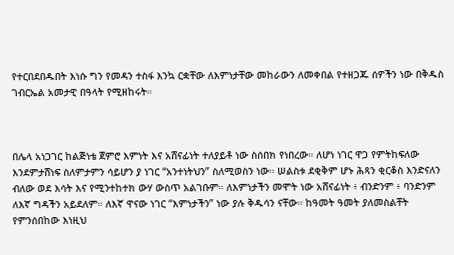የተርበደበዱበት እነሱ ግን የመዳን ተስፋ እንኳ ርቋቸው ለእምነታቸው መከራውን ለመቀበል የተዘጋጁ ሰዎችን ነው በቅዱስ ገብርኤል አመታዊ በዓላት የሚዘከሩት።



በሌላ አነጋገር ከልጅነቴ ጀምሮ እምነት እና አሸናፊነት ተለያይቶ ነው ስሰበክ የነበረው። ለሆነ ነገር ዋጋ የምትከፍለው እንደምታሸነፍ ስለምታምን ሳይሆን ያ ነገር “አንተነትህን” ስለሚወስን ነው። ሠልስቱ ደቂቅም ሆኑ ሕጻን ቂርቆስ እንድናለን ብለው ወደ እሳት እና የሚንተከተክ ውሃ ውስጥ አልገቡም። ለእምነታችን መሞት ነው አሸናፊነት ፥ ብንድንም ፥ ባንድንም ለእኛ ግዳችን አይደለም። ለእኛ ዋናው ነገር “እምነታችን” ነው ያሉ ቅዱሳን ናቸው። ከዓመት ዓመት ያለመስልቸት የምንሰበከው እነዚህ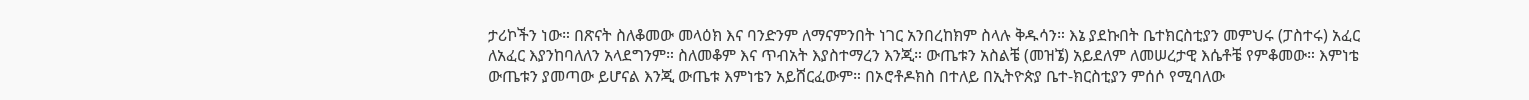ታሪኮችን ነው። በጽናት ስለቆመው መላዕክ እና ባንድንም ለማናምንበት ነገር አንበረከክም ስላሉ ቅዱሳን። እኔ ያደኩበት ቤተክርስቲያን መምህሩ (ፓስተሩ) አፈር ለአፈር እያንከባለለን አላደግንም። ስለመቆም እና ጥብአት እያስተማረን እንጂ። ውጤቱን አስልቼ (መዝኜ) አይደለም ለመሠረታዊ እሴቶቼ የምቆመው። እምነቴ ውጤቱን ያመጣው ይሆናል እንጂ ውጤቱ እምነቴን አይሸርፈውም። በኦሮቶዶክስ በተለይ በኢትዮጵያ ቤተ-ክርስቲያን ምሰሶ የሚባለው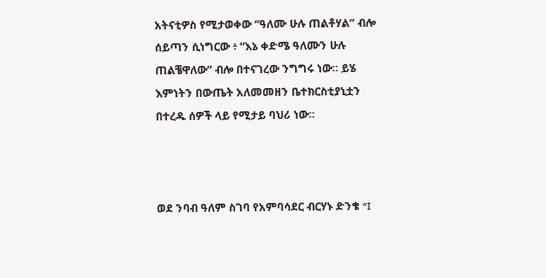አትናቲዎስ የሚታወቀው “ዓለሙ ሁሉ ጠልቶሃል” ብሎ ሰይጣን ሲነግርው ፥ “እኔ ቀድሜ ዓለሙን ሁሉ ጠልቼዋለው” ብሎ በተናገረው ንግግሩ ነው። ይሄ እምነትን በውጤት አለመመዘን ቤተክርስቲያኒቷን በተረዱ ሰዎች ላይ የሚታይ ባህሪ ነው።



ወደ ንባብ ዓለም ስገባ የአምባሳደር ብርሃኑ ድንቄ “I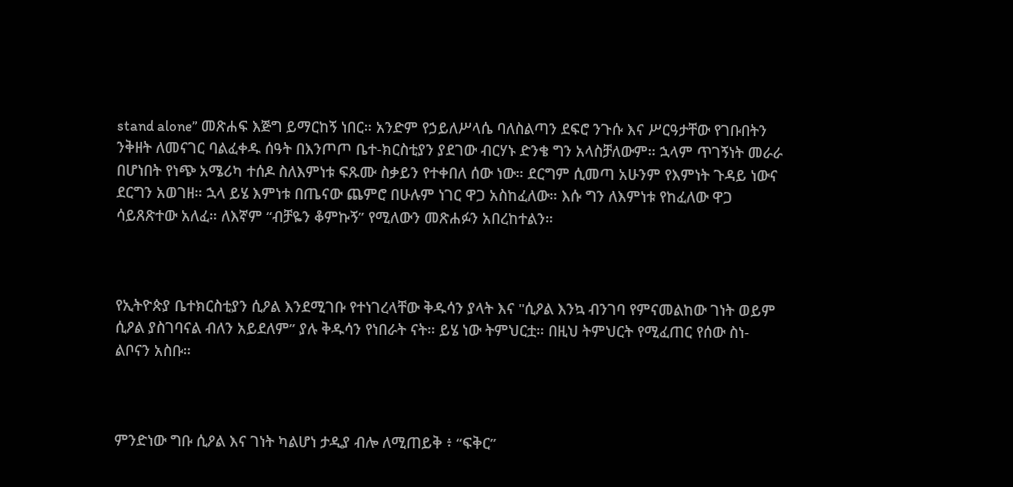stand alone” መጽሐፍ እጅግ ይማርከኝ ነበር። አንድም የኃይለሥላሴ ባለስልጣን ደፍሮ ንጉሱ እና ሥርዓታቸው የገቡበትን ንቅዘት ለመናገር ባልፈቀዱ ሰዓት በእንጦጦ ቤተ-ክርስቲያን ያደገው ብርሃኑ ድንቄ ግን አላስቻለውም። ኋላም ጥገኝነት መራራ በሆነበት የነጭ አሜሪካ ተሰዶ ስለእምነቱ ፍጹሙ ስቃይን የተቀበለ ሰው ነው። ደርግም ሲመጣ አሁንም የእምነት ጉዳይ ነውና ደርግን አወገዘ። ኋላ ይሄ እምነቱ በጤናው ጨምሮ በሁሉም ነገር ዋጋ አስከፈለው። እሱ ግን ለእምነቱ የከፈለው ዋጋ ሳይጸጽተው አለፈ። ለእኛም “ብቻዬን ቆምኩኝ” የሚለውን መጽሐፉን አበረከተልን።



የኢትዮጵያ ቤተክርስቲያን ሲዖል እንደሚገቡ የተነገረላቸው ቅዱሳን ያላት እና "ሲዖል እንኳ ብንገባ የምናመልከው ገነት ወይም ሲዖል ያስገባናል ብለን አይደለም” ያሉ ቅዱሳን የነበራት ናት። ይሄ ነው ትምህርቷ። በዚህ ትምህርት የሚፈጠር የሰው ስነ-ልቦናን አስቡ።



ምንድነው ግቡ ሲዖል እና ገነት ካልሆነ ታዲያ ብሎ ለሚጠይቅ ፥ “ፍቅር”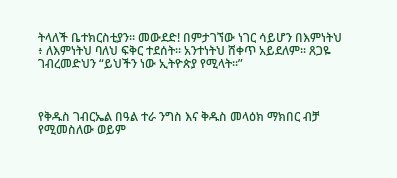ትላለች ቤተክርስቲያን። መውደድ! በምታገኘው ነገር ሳይሆን በእምነትህ ፥ ለእምነትህ ባለህ ፍቅር ተደሰት። አንተነትህ ሸቀጥ አይደለም። ጸጋዬ ገብረመድህን “ይህችን ነው ኢትዮጵያ የሚላት።”



የቅዱስ ገብርኤል በዓል ተራ ንግስ እና ቅዱስ መላዕክ ማክበር ብቻ የሚመስለው ወይም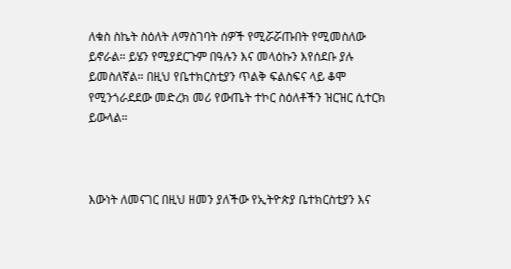ለቁስ ስኬት ስዕለት ለማስገባት ሰዎች የሚሯሯጡበት የሚመስለው ይኖራል። ይሄን የሚያደርጉም በዓሉን እና መላዕኩን እየሰደቡ ያሉ ይመስለኛል። በዚህ የቤተክርስቲያን ጥልቅ ፍልስፍና ላይ ቆሞ የሚንጎራደደው መድረክ መሪ የውጤት ተኮር ስዕለቶችን ዝርዝር ሲተርክ ይውላል።



እውነት ለመናገር በዚህ ዘመን ያለችው የኢትዮጵያ ቤተክርስቲያን እና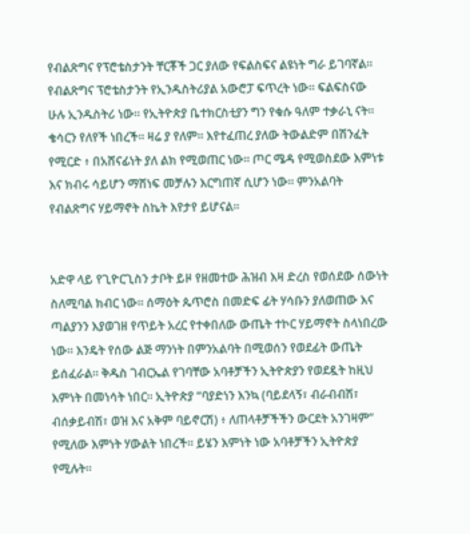የብልጽግና የፕሮቴስታንት ቸርቾች ጋር ያለው የፍልስፍና ልዩነት ግራ ይገባኛል። የብልጽግና ፕሮቴስታንት የኢንዱስትሪያል አውሮፓ ፍጥረት ነው። ፍልፍስናው ሁሉ ኢንዱስትሪ ነው። የኢትዮጵያ ቤተክርስቲያን ግን የቁሱ ዓለም ተቃራኒ ናት። ቄሳርን የለየች ነበረች። ዛሬ ያ የለም። እየተፈጠረ ያለው ትውልድም በሽንፈት የሚርድ ፥ በአሸናፊነት ያለ ልክ የሚወጠር ነው። ጦር ሜዳ የሚወስደው እምነቱ እና ክብሩ ሳይሆን ማሸነፍ መቻሉን እርግጠኛ ሲሆን ነው። ምንአልባት የብልጽግና ሃይማኖት ስኬት እየታየ ይሆናል።


አድዋ ላይ የጊዮርጊስን ታቦት ይዞ የዘመተው ሕዝብ እዛ ድረስ የወሰደው ሰውነት ስለሚባል ክብር ነው። ሰማዕት ጴጥሮስ በመድፍ ፊት ሃሳቡን ያለወጠው እና ጣልያንን እያወገዘ የጥይት አረር የተቀበለው ውጤት ተኮር ሃይማኖት ስላነበረው ነው። እንዴት የሰው ልጅ ማንነት በምንአልባት በሚወሰን የወደፊት ውጤት ይሰፈራል። ቅዱስ ገብርኤል የገባቸው አባቶቻችን ኢትዮጵያን የወደዷት ከዚህ እምነት በመነሳት ነበር። ኢትዮጵያ “ባያድነን እንኳ (ባይደላኝ፣ ብራብብሽ፣ ብሰቃይብሽ፣ ወዝ እና አቅም ባይኖርሽ) ፥ ለጠላቶቻችችን ውርደት አንገዛም” የሚለው እምነት ሃውልት ነበረች። ይሄን እምነት ነው አባቶቻችን ኢትዮጵያ የሚሉት።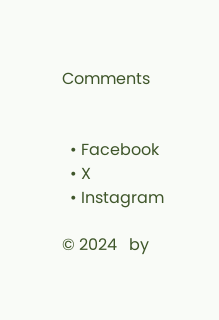Comments


  • Facebook
  • X
  • Instagram

© 2024   by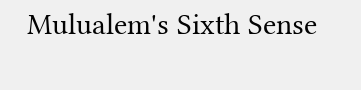Mulualem's Sixth Sense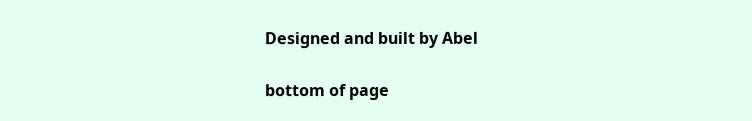Designed and built by Abel

bottom of page